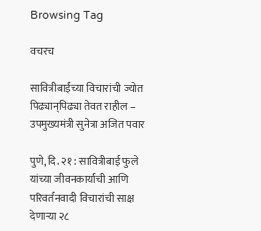Browsing Tag

वचरच

सावित्रीबाईंच्या विचारांची ज्योत पिढ्यान्‌पिढ्या तेवत राहील – उपमुख्यमंत्री सुनेत्रा अजित पवार

पुणे, दि. २१ : सावित्रीबाई फुले यांच्या जीवनकार्याची आणि परिवर्तनवादी विचारांची साक्ष देणाऱ्या २८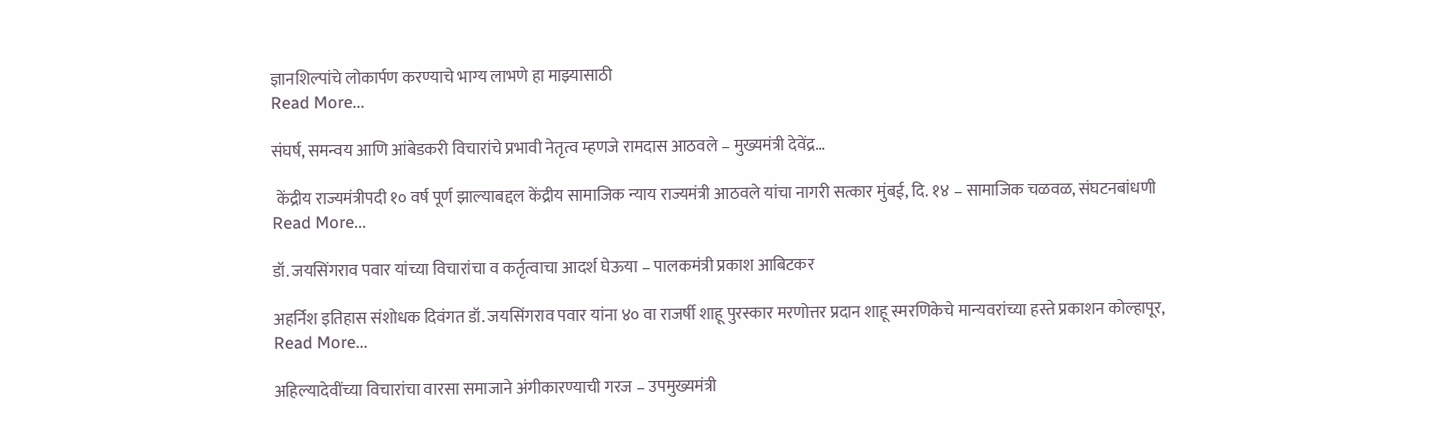ज्ञानशिल्पांचे लोकार्पण करण्याचे भाग्य लाभणे हा माझ्यासाठी
Read More...

संघर्ष, समन्वय आणि आंबेडकरी विचारांचे प्रभावी नेतृत्व म्हणजे रामदास आठवले – मुख्यमंत्री देवेंद्र…

 केंद्रीय राज्यमंत्रीपदी १० वर्ष पूर्ण झाल्याबद्दल केंद्रीय सामाजिक न्याय राज्यमंत्री आठवले यांचा नागरी सत्कार मुंबई, दि. १४ – सामाजिक चळवळ, संघटनबांधणी
Read More...

डॉ. जयसिंगराव पवार यांच्या विचारांचा व कर्तृत्वाचा आदर्श घेऊया – पालकमंत्री प्रकाश आबिटकर

अहर्निश इतिहास संशोधक दिवंगत डॉ. जयसिंगराव पवार यांना ४० वा राजर्षी शाहू पुरस्कार मरणोत्तर प्रदान शाहू स्मरणिकेचे मान्यवरांच्या हस्ते प्रकाशन कोल्हापूर,
Read More...

अहिल्यादेवींच्या विचारांचा वारसा समाजाने अंगीकारण्याची गरज – उपमुख्यमंत्री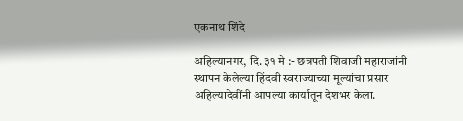एकनाथ शिंदे

अहिल्यानगर, दि. ३१ मे :- छत्रपती शिवाजी महाराजांनी स्थापन केलेल्या हिंदवी स्वराज्याच्या मूल्यांचा प्रसार अहिल्यादेवींनी आपल्या कार्यातून देशभर केला.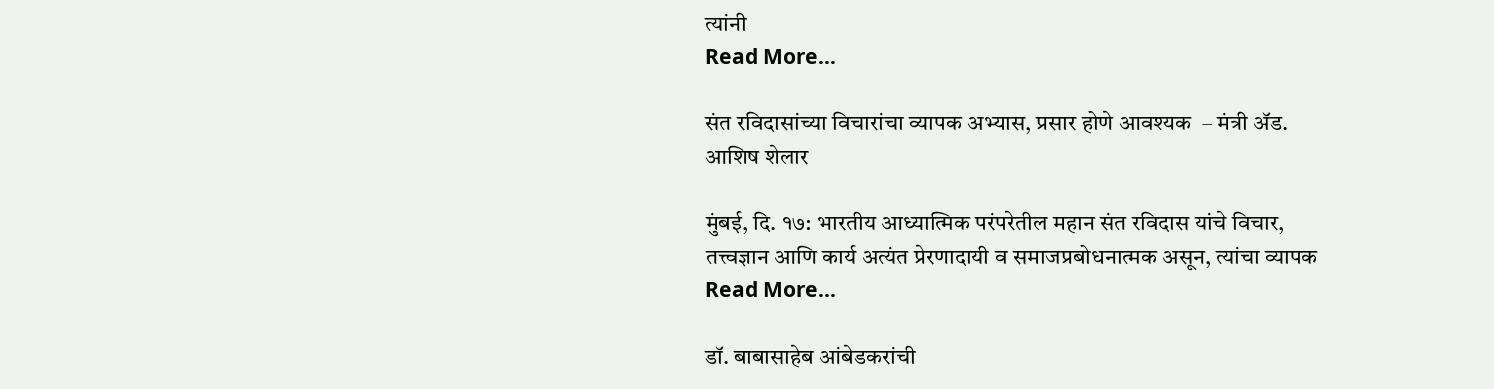त्यांनी
Read More...

संत रविदासांच्या विचारांचा व्यापक अभ्यास, प्रसार होणे आवश्यक  – मंत्री ॲड. आशिष शेलार

मुंबई, दि. १७: भारतीय आध्यात्मिक परंपरेतील महान संत रविदास यांचे विचार, तत्त्वज्ञान आणि कार्य अत्यंत प्रेरणादायी व समाजप्रबोधनात्मक असून, त्यांचा व्यापक
Read More...

डॉ. बाबासाहेब आंबेडकरांची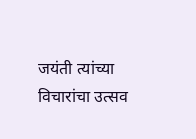जयंती त्यांच्या विचारांचा उत्सव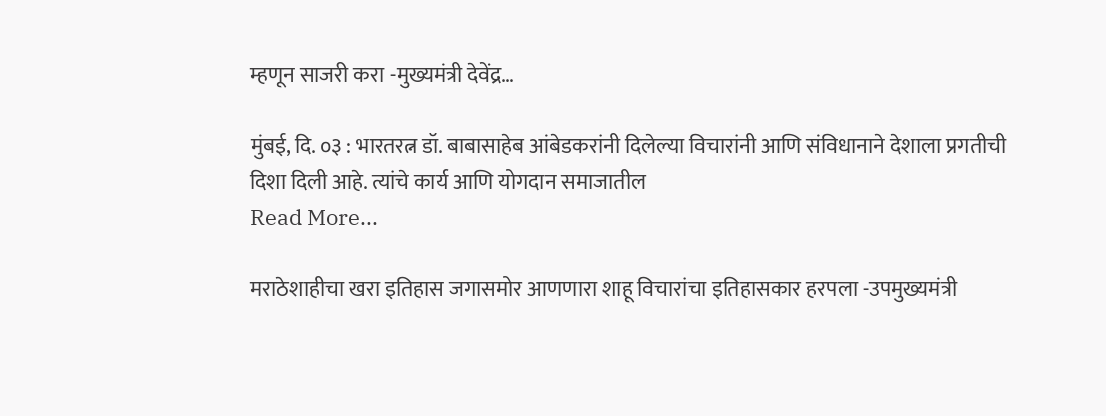म्हणून साजरी करा -मुख्यमंत्री देवेंद्र…

मुंबई, दि. ०३ : भारतरत्न डॉ. बाबासाहेब आंबेडकरांनी दिलेल्या विचारांनी आणि संविधानाने देशाला प्रगतीची दिशा दिली आहे. त्यांचे कार्य आणि योगदान समाजातील
Read More...

मराठेशाहीचा खरा इतिहास जगासमोर आणणारा शाहू विचारांचा इतिहासकार हरपला -उपमुख्यमंत्री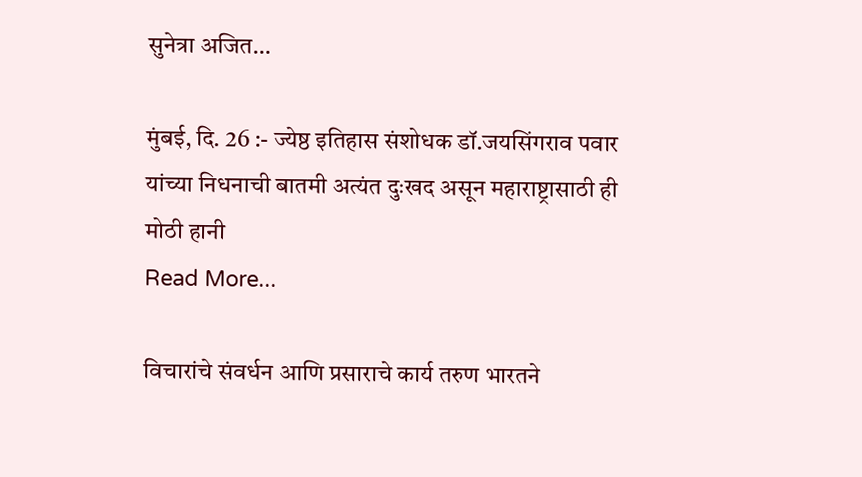सुनेत्रा अजित…

मुंबई, दि. 26 :- ज्येष्ठ इतिहास संशोधक डॉ.जयसिंगराव पवार यांच्या निधनाची बातमी अत्यंत दुःखद असून महाराष्ट्रासाठी ही मोठी हानी
Read More...

विचारांचे संवर्धन आणि प्रसाराचे कार्य तरुण भारतने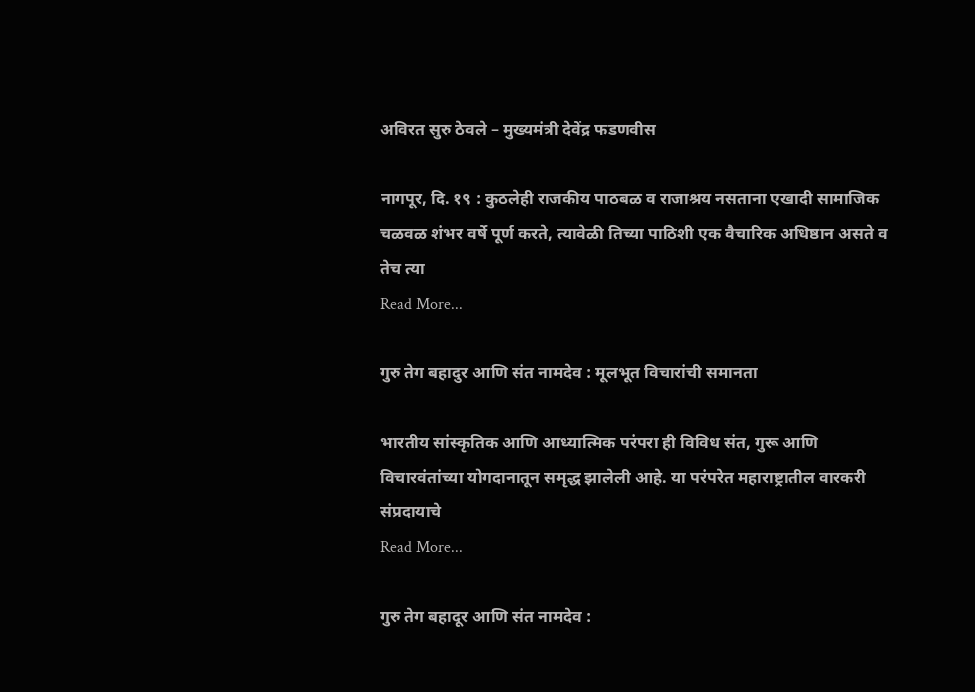अविरत सुरु ठेवले – मुख्यमंत्री देवेंद्र फडणवीस

नागपूर, दि. १९ : कुठलेही राजकीय पाठबळ व राजाश्रय नसताना एखादी सामाजिक चळवळ शंभर वर्षे पूर्ण करते, त्यावेळी तिच्या पाठिशी एक वैचारिक अधिष्ठान असते व तेच त्या
Read More...

गुरु तेग बहादुर आणि संत नामदेव : मूलभूत विचारांची समानता

भारतीय सांस्कृतिक आणि आध्यात्मिक परंपरा ही विविध संत, गुरू आणि विचारवंतांच्या योगदानातून समृद्ध झालेली आहे. या परंपरेत महाराष्ट्रातील वारकरी संप्रदायाचे
Read More...

गुरु तेग बहादूर आणि संत नामदेव :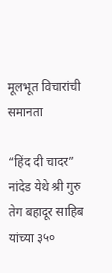मूलभूत विचारांची समानता

“हिंद दी चादर” नांदेड येथे श्री गुरु तेग बहादूर साहिब यांच्या ३५०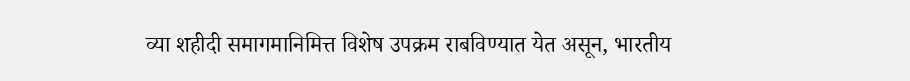व्या शहीदी समागमानिमित्त विशेष उपक्रम राबविण्यात येत असून, भारतीय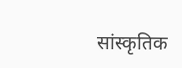सांस्कृतिक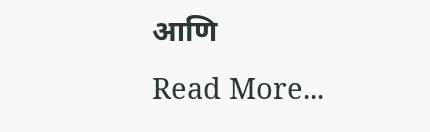आणि
Read More...